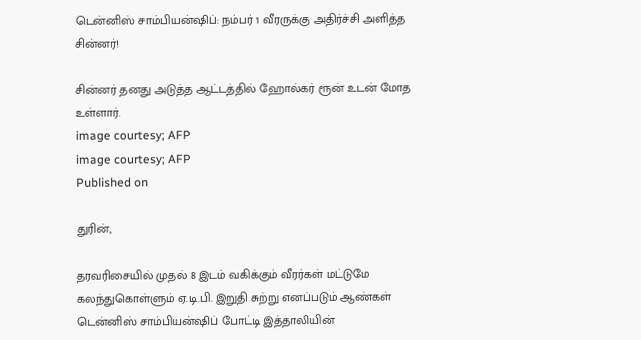டென்னிஸ் சாம்பியன்ஷிப்: நம்பர் 1 வீரருக்கு அதிர்ச்சி அளித்த சின்னர்!

சின்னர் தனது அடுத்த ஆட்டத்தில் ஹோல்கர் ரூன் உடன் மோத உள்ளார்.
image courtesy; AFP
image courtesy; AFP
Published on

துரின்,

தரவரிசையில் முதல் 8 இடம் வகிக்கும் வீரர்கள் மட்டுமே கலந்துகொள்ளும் ஏ.டி.பி. இறுதி சுற்று எனப்படும் ஆண்கள் டென்னிஸ் சாம்பியன்ஷிப் போட்டி இத்தாலியின்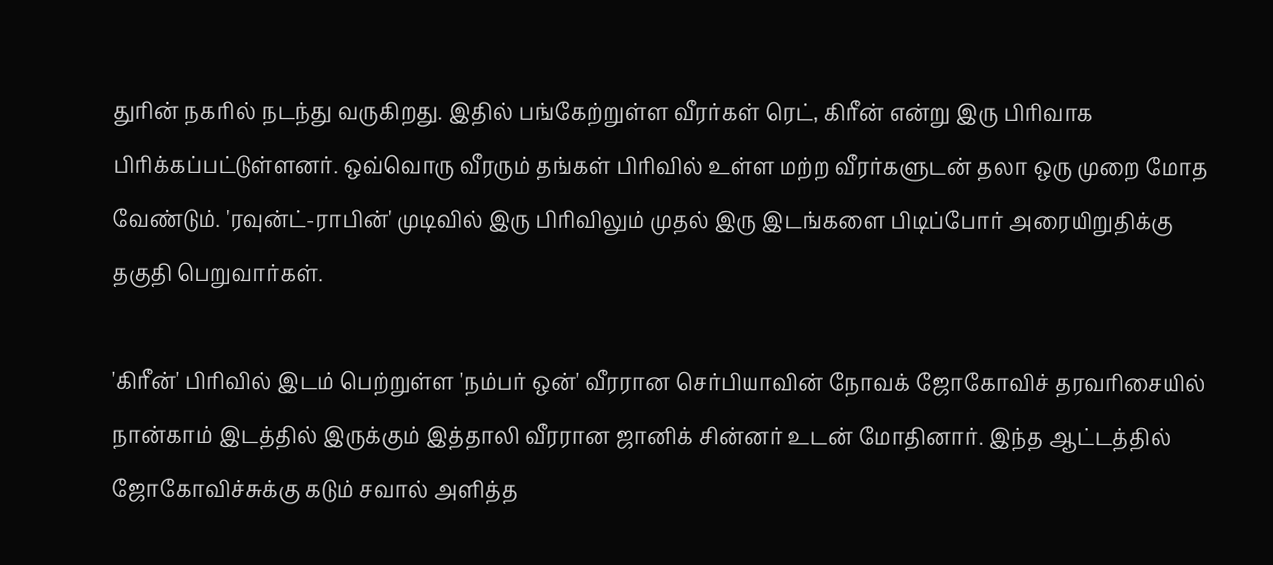துரின் நகரில் நடந்து வருகிறது. இதில் பங்கேற்றுள்ள வீரர்கள் ரெட், கிரீன் என்று இரு பிரிவாக பிரிக்கப்பட்டுள்ளனர். ஒவ்வொரு வீரரும் தங்கள் பிரிவில் உள்ள மற்ற வீரர்களுடன் தலா ஒரு முறை மோத வேண்டும். 'ரவுன்ட்-ராபின்' முடிவில் இரு பிரிவிலும் முதல் இரு இடங்களை பிடிப்போர் அரையிறுதிக்கு தகுதி பெறுவார்கள்.

'கிரீன்' பிரிவில் இடம் பெற்றுள்ள 'நம்பர் ஒன்' வீரரான செர்பியாவின் நோவக் ஜோகோவிச் தரவரிசையில் நான்காம் இடத்தில் இருக்கும் இத்தாலி வீரரான ஜானிக் சின்னர் உடன் மோதினார். இந்த ஆட்டத்தில் ஜோகோவிச்சுக்கு கடும் சவால் அளித்த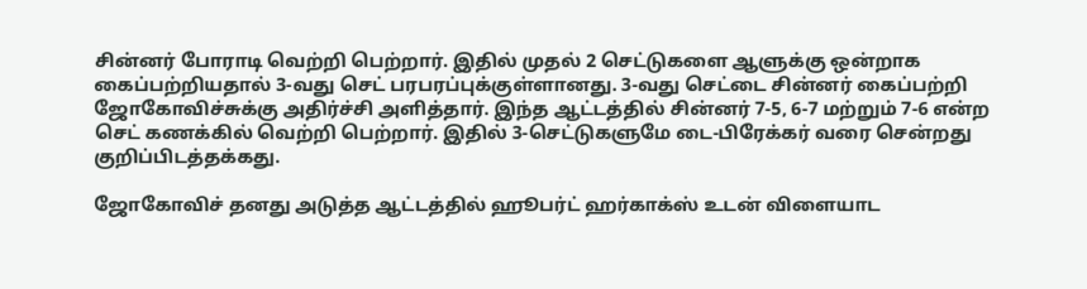சின்னர் போராடி வெற்றி பெற்றார். இதில் முதல் 2 செட்டுகளை ஆளுக்கு ஒன்றாக கைப்பற்றியதால் 3-வது செட் பரபரப்புக்குள்ளானது. 3-வது செட்டை சின்னர் கைப்பற்றி ஜோகோவிச்சுக்கு அதிர்ச்சி அளித்தார். இந்த ஆட்டத்தில் சின்னர் 7-5, 6-7 மற்றும் 7-6 என்ற செட் கணக்கில் வெற்றி பெற்றார். இதில் 3-செட்டுகளுமே டை-பிரேக்கர் வரை சென்றது குறிப்பிடத்தக்கது.

ஜோகோவிச் தனது அடுத்த ஆட்டத்தில் ஹூபர்ட் ஹர்காக்ஸ் உடன் விளையாட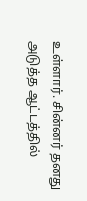உள்ளார். சின்னர் தனது அடுத்த ஆட்டத்தில்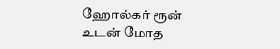ஹோல்கர் ரூன் உடன் மோத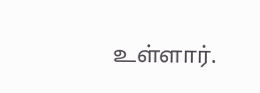உள்ளார்.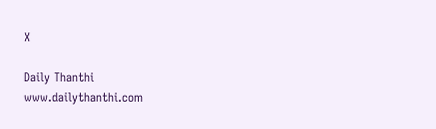X

Daily Thanthi
www.dailythanthi.com